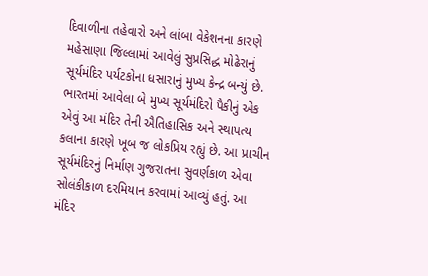દિવાળીના તહેવારો અને લાંબા વેકેશનના કારણે મહેસાણા જિલ્લામાં આવેલું સુપ્રસિદ્ધ મોઢેરાનું સૂર્યમંદિર પર્યટકોના ધસારાનું મુખ્ય કેન્દ્ર બન્યું છે. ભારતમાં આવેલા બે મુખ્ય સૂર્યમંદિરો પૈકીનું એક એવું આ મંદિર તેની ઐતિહાસિક અને સ્થાપત્ય કલાના કારણે ખૂબ જ લોકપ્રિય રહ્યું છે. આ પ્રાચીન સૂર્યમંદિરનું નિર્માણ ગુજરાતના સુવર્ણકાળ એવા સોલંકીકાળ દરમિયાન કરવામાં આવ્યું હતું. આ મંદિર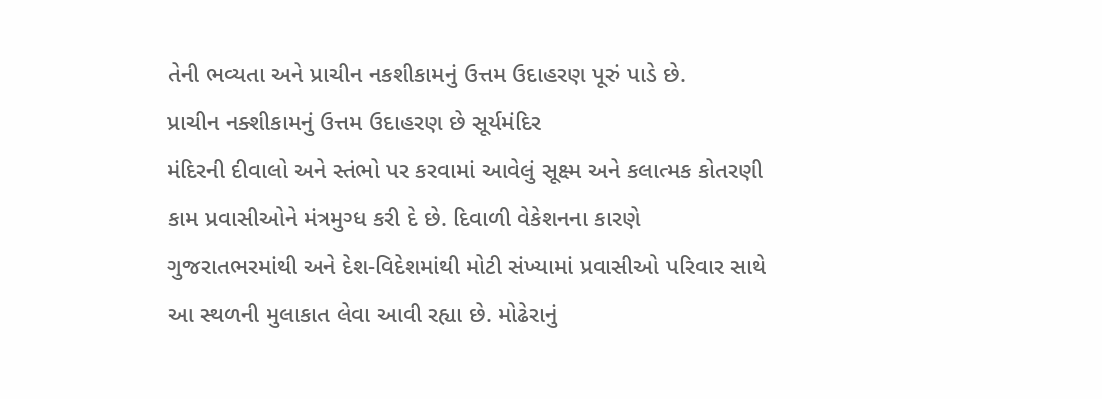તેની ભવ્યતા અને પ્રાચીન નકશીકામનું ઉત્તમ ઉદાહરણ પૂરું પાડે છે.
પ્રાચીન નક્શીકામનું ઉત્તમ ઉદાહરણ છે સૂર્યમંદિર
મંદિરની દીવાલો અને સ્તંભો પર કરવામાં આવેલું સૂક્ષ્મ અને કલાત્મક કોતરણી કામ પ્રવાસીઓને મંત્રમુગ્ધ કરી દે છે. દિવાળી વેકેશનના કારણે ગુજરાતભરમાંથી અને દેશ-વિદેશમાંથી મોટી સંખ્યામાં પ્રવાસીઓ પરિવાર સાથે આ સ્થળની મુલાકાત લેવા આવી રહ્યા છે. મોઢેરાનું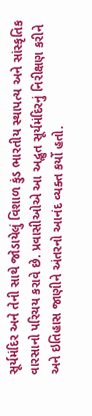સૂર્યમંદિર અને તેની સાથે જોડાયેલું વિશાળ કુંડ ભારતીય સ્થાપત્ય અને સાંસ્કૃતિક વારસાનો પરિચય કરાવે છે. પ્રવાસીઓએ આ અદ્ભુત સૂર્યમંદિરનું નિરીક્ષણ કરીને અને ઇતિહાસ જાણીને અંતરનો આનંદ વ્યક્ત કર્યો હતો.